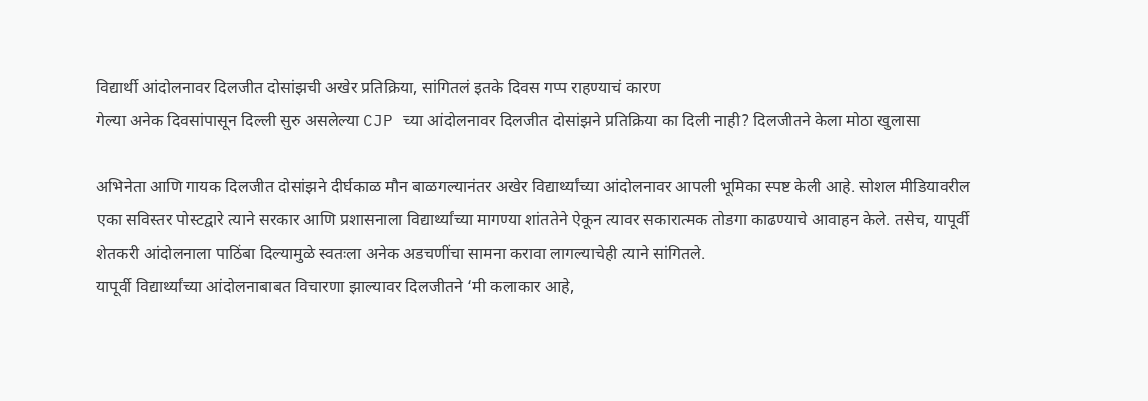विद्यार्थी आंदोलनावर दिलजीत दोसांझची अखेर प्रतिक्रिया, सांगितलं इतके दिवस गप्प राहण्याचं कारण
गेल्या अनेक दिवसांपासून दिल्ली सुरु असलेल्या CJP च्या आंदोलनावर दिलजीत दोसांझने प्रतिक्रिया का दिली नाही? दिलजीतने केला मोठा खुलासा

अभिनेता आणि गायक दिलजीत दोसांझने दीर्घकाळ मौन बाळगल्यानंतर अखेर विद्यार्थ्यांच्या आंदोलनावर आपली भूमिका स्पष्ट केली आहे. सोशल मीडियावरील एका सविस्तर पोस्टद्वारे त्याने सरकार आणि प्रशासनाला विद्यार्थ्यांच्या मागण्या शांततेने ऐकून त्यावर सकारात्मक तोडगा काढण्याचे आवाहन केले. तसेच, यापूर्वी शेतकरी आंदोलनाला पाठिंबा दिल्यामुळे स्वतःला अनेक अडचणींचा सामना करावा लागल्याचेही त्याने सांगितले.
यापूर्वी विद्यार्थ्यांच्या आंदोलनाबाबत विचारणा झाल्यावर दिलजीतने ‘मी कलाकार आहे,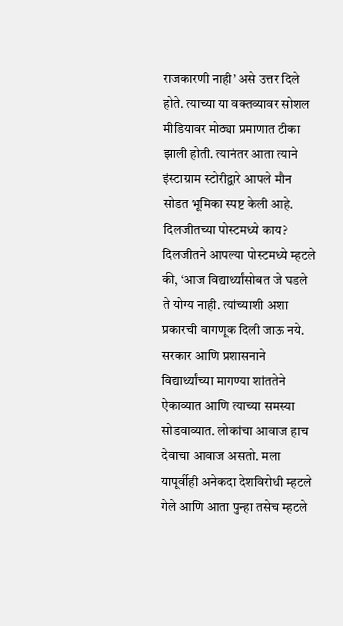राजकारणी नाही’ असे उत्तर दिले होते. त्याच्या या वक्तव्यावर सोशल मीडियावर मोठ्या प्रमाणात टीका झाली होती. त्यानंतर आता त्याने इंस्टाग्राम स्टोरीद्वारे आपले मौन सोडत भूमिका स्पष्ट केली आहे.
दिलजीतच्या पोस्टमध्ये काय?
दिलजीतने आपल्या पोस्टमध्ये म्हटले की, ‘आज विद्यार्थ्यांसोबत जे घडले ते योग्य नाही. त्यांच्याशी अशा प्रकारची वागणूक दिली जाऊ नये. सरकार आणि प्रशासनाने विद्यार्थ्यांच्या मागण्या शांततेने ऐकाव्यात आणि त्याच्या समस्या सोडवाव्यात. लोकांचा आवाज हाच देवाचा आवाज असतो. मला यापूर्वीही अनेकदा देशविरोधी म्हटले गेले आणि आता पुन्हा तसेच म्हटले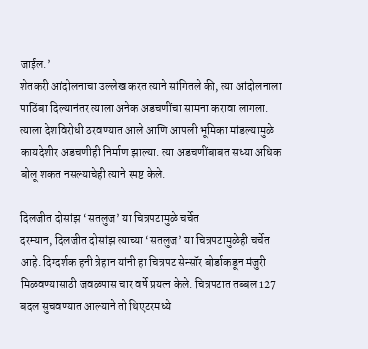जाईल.’
शेतकरी आंदोलनाचा उल्लेख करत त्याने सांगितले की, त्या आंदोलनाला पाठिंबा दिल्यानंतर त्याला अनेक अडचणींचा सामना करावा लागला. त्याला देशविरोधी ठरवण्यात आले आणि आपली भूमिका मांडल्यामुळे कायदेशीर अडचणीही निर्माण झाल्या. त्या अडचणींबाबत सध्या अधिक बोलू शकत नसल्याचेही त्याने स्पष्ट केले.

दिलजीत दोसांझ ‘सतलुज’ या चित्रपटामुळे चर्चेत
दरम्यान, दिलजीत दोसांझ त्याच्या ‘सतलुज’ या चित्रपटामुळेही चर्चेत आहे. दिग्दर्शक हनी त्रेहान यांनी हा चित्रपट सेन्सॉर बोर्डाकडून मंजुरी मिळवण्यासाठी जवळपास चार वर्षे प्रयत्न केले. चित्रपटात तब्बल 127 बदल सुचवण्यात आल्याने तो थिएटरमध्ये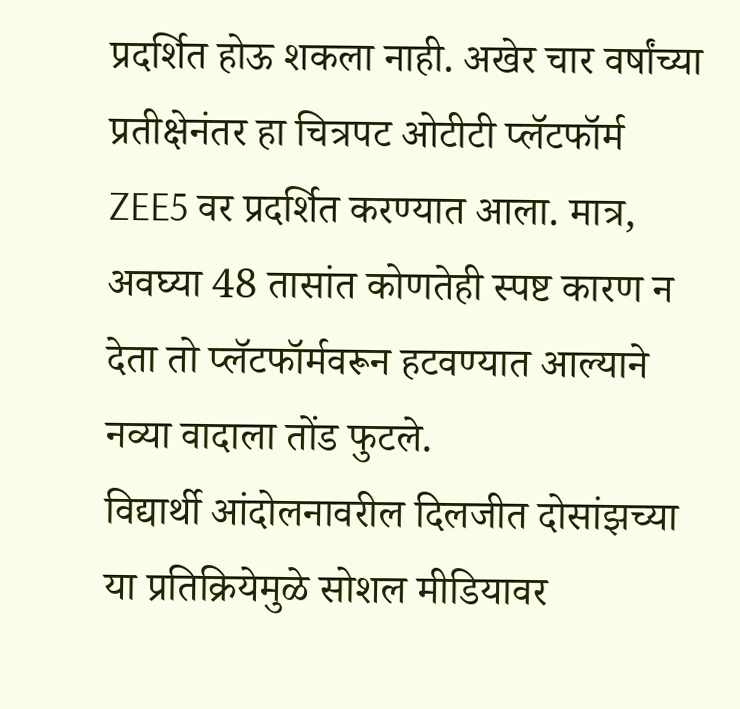प्रदर्शित होऊ शकला नाही. अखेर चार वर्षांच्या प्रतीक्षेनंतर हा चित्रपट ओटीटी प्लॅटफॉर्म ZEE5 वर प्रदर्शित करण्यात आला. मात्र, अवघ्या 48 तासांत कोणतेही स्पष्ट कारण न देता तो प्लॅटफॉर्मवरून हटवण्यात आल्याने नव्या वादाला तोंड फुटले.
विद्यार्थी आंदोलनावरील दिलजीत दोसांझच्या या प्रतिक्रियेमुळे सोशल मीडियावर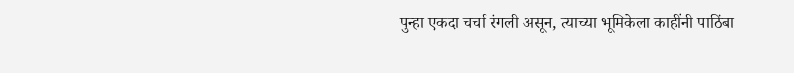पुन्हा एकदा चर्चा रंगली असून, त्याच्या भूमिकेला काहींनी पाठिंबा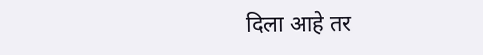दिला आहे तर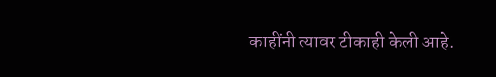काहींनी त्यावर टीकाही केली आहे.